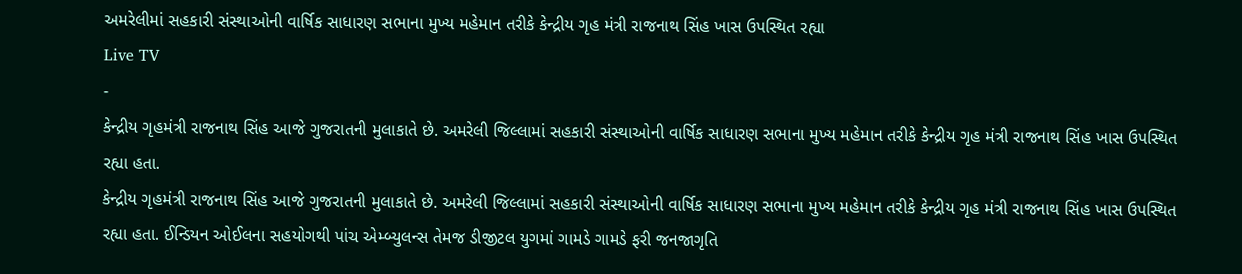અમરેલીમાં સહકારી સંસ્થાઓની વાર્ષિક સાધારણ સભાના મુખ્ય મહેમાન તરીકે કેન્દ્રીય ગૃહ મંત્રી રાજનાથ સિંહ ખાસ ઉપસ્થિત રહ્યા
Live TV
-
કેન્દ્રીય ગૃહમંત્રી રાજનાથ સિંહ આજે ગુજરાતની મુલાકાતે છે. અમરેલી જિલ્લામાં સહકારી સંસ્થાઓની વાર્ષિક સાધારણ સભાના મુખ્ય મહેમાન તરીકે કેન્દ્રીય ગૃહ મંત્રી રાજનાથ સિંહ ખાસ ઉપસ્થિત રહ્યા હતા.
કેન્દ્રીય ગૃહમંત્રી રાજનાથ સિંહ આજે ગુજરાતની મુલાકાતે છે. અમરેલી જિલ્લામાં સહકારી સંસ્થાઓની વાર્ષિક સાધારણ સભાના મુખ્ય મહેમાન તરીકે કેન્દ્રીય ગૃહ મંત્રી રાજનાથ સિંહ ખાસ ઉપસ્થિત રહ્યા હતા. ઈન્ડિયન ઓઈલના સહયોગથી પાંચ એમ્બ્યુલન્સ તેમજ ડીજીટલ યુગમાં ગામડે ગામડે ફરી જનજાગૃતિ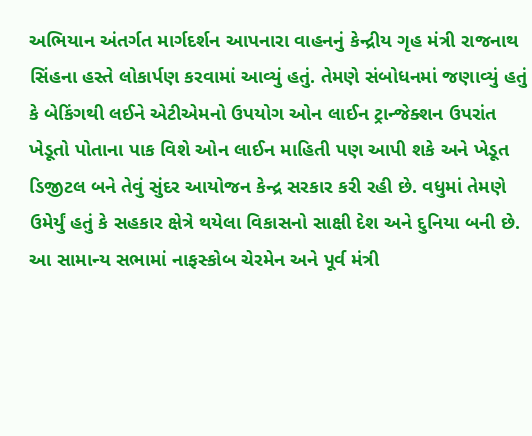અભિયાન અંતર્ગત માર્ગદર્શન આપનારા વાહનનું કેન્દ્રીય ગૃહ મંત્રી રાજનાથ સિંહના હસ્તે લોકાર્પણ કરવામાં આવ્યું હતું. તેમણે સંબોધનમાં જણાવ્યું હતું કે બેકિંગથી લઈને એટીએમનો ઉપયોગ ઓન લાઈન ટ્રાન્જેક્શન ઉપરાંત ખેડૂતો પોતાના પાક વિશે ઓન લાઈન માહિતી પણ આપી શકે અને ખેડૂત ડિજીટલ બને તેવું સુંદર આયોજન કેન્દ્ર સરકાર કરી રહી છે. વધુમાં તેમણે ઉમેર્યું હતું કે સહકાર ક્ષેત્રે થયેલા વિકાસનો સાક્ષી દેશ અને દુનિયા બની છે. આ સામાન્ય સભામાં નાફસ્કોબ ચેરમેન અને પૂર્વ મંત્રી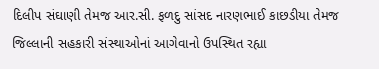દિલીપ સંઘાણી તેમજ આર.સી. ફળદુ સાંસદ નારણભાઈ કાછડીયા તેમજ જિલ્લાની સહકારી સંસ્થાઓનાં આગેવાનો ઉપસ્થિત રહ્યા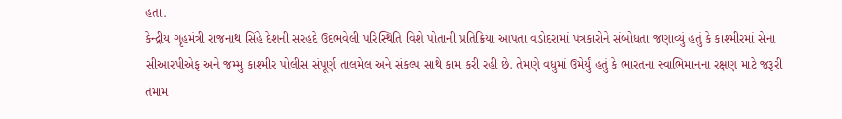હતા.
કેન્દ્રીય ગૃહમંત્રી રાજનાથ સિંહે દેશની સરહદે ઉદભવેલી પરિસ્થિતિ વિશે પોતાની પ્રતિક્રિયા આપતા વડોદરામાં પત્રકારોને સંબોધતા જણાવ્યું હતું કે કાશ્મીરમાં સેના સીઆરપીએફ અને જમ્મુ કાશ્મીર પોલીસ સંપૂર્ણ તાલમેલ અને સંકલ્પ સાથે કામ કરી રહી છે. તેમણે વધુમાં ઉમેર્યું હતું કે ભારતના સ્વાભિમાનના રક્ષણ માટે જરૂરી તમામ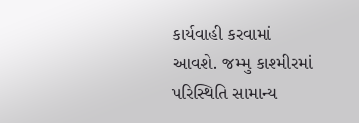કાર્યવાહી કરવામાં આવશે. જમ્મુ કાશ્મીરમાં પરિસ્થિતિ સામાન્ય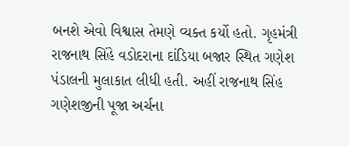બનશે એવો વિશ્વાસ તેમણે વ્યક્ત કર્યો હતો. ગૃહમંત્રી રાજનાથ સિંહે વડોદરાના દાંડિયા બજાર સ્થિત ગણેશ પંડાલની મુલાકાત લીધી હતી. અહીં રાજનાથ સિંહ ગણેશજીની પૂજા અર્ચના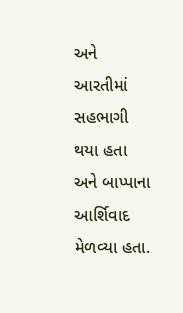અને આરતીમાં સહભાગી થયા હતા અને બાપ્પાના આર્શિવાદ મેળવ્યા હતા.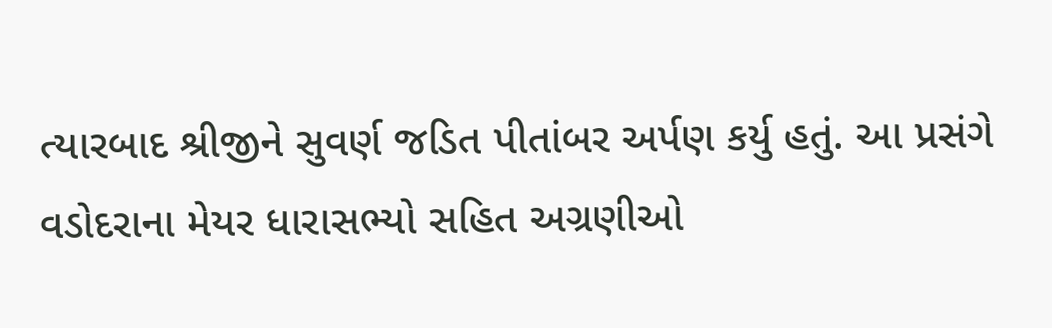ત્યારબાદ શ્રીજીને સુવર્ણ જડિત પીતાંબર અર્પણ કર્યુ હતું. આ પ્રસંગે વડોદરાના મેયર ધારાસભ્યો સહિત અગ્રણીઓ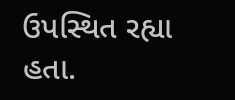ઉપસ્થિત રહ્યા હતા.